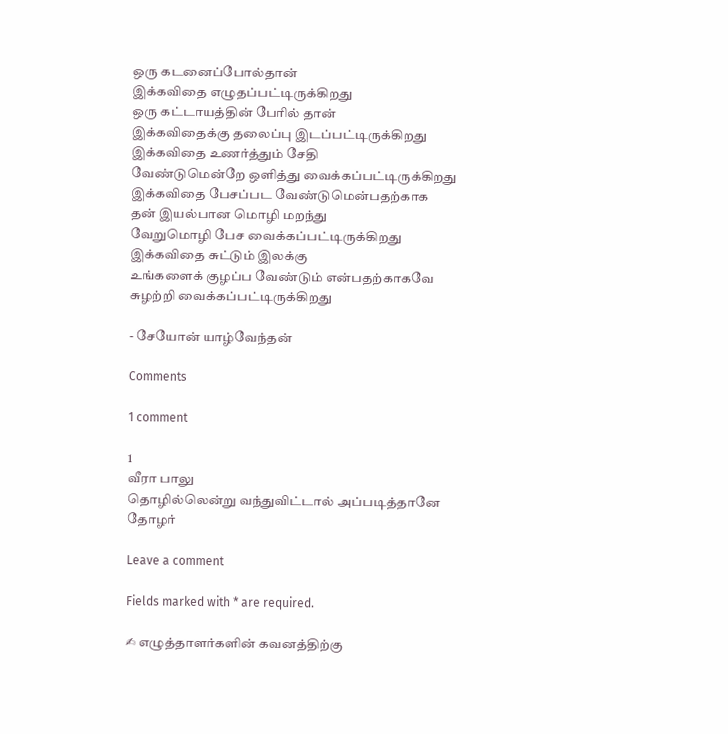ஒரு கடனைப்போல்தான்
இக்கவிதை எழுதப்பட்டிருக்கிறது
ஒரு கட்டாயத்தின் பேரில் தான்
இக்கவிதைக்கு தலைப்பு இடப்பட்டிருக்கிறது
இக்கவிதை உணர்த்தும் சேதி
வேண்டுமென்றே ஒளித்து வைக்கப்பட்டிருக்கிறது
இக்கவிதை பேசப்பட வேண்டுமென்பதற்காக
தன் இயல்பான மொழி மறந்து
வேறுமொழி பேச வைக்கப்பட்டிருக்கிறது
இக்கவிதை சுட்டும் இலக்கு
உங்களைக் குழப்ப வேண்டும் என்பதற்காகவே
சுழற்றி வைக்கப்பட்டிருக்கிறது

- சேயோன் யாழ்வேந்தன்

Comments

1 comment

1
வீரா பாலு
தொழில்லென்று வந்துவிட்டால் அப்படித்தானே தோழர்

Leave a comment

Fields marked with * are required.

✍ எழுத்தாளர்களின் கவனத்திற்கு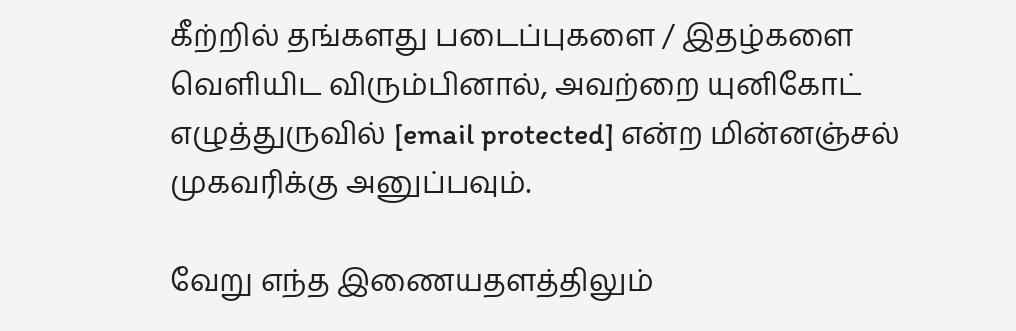கீற்றில் தங்களது படைப்புகளை / இதழ்களை வெளியிட விரும்பினால், அவற்றை யுனிகோட் எழுத்துருவில் [email protected] என்ற மின்னஞ்சல் முகவரிக்கு அனுப்பவும்.

வேறு எந்த இணையதளத்திலும்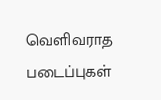வெளிவராத படைப்புகள்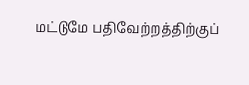மட்டுமே பதிவேற்றத்திற்குப்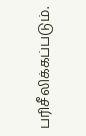பரிசீலிக்கப்படும்.